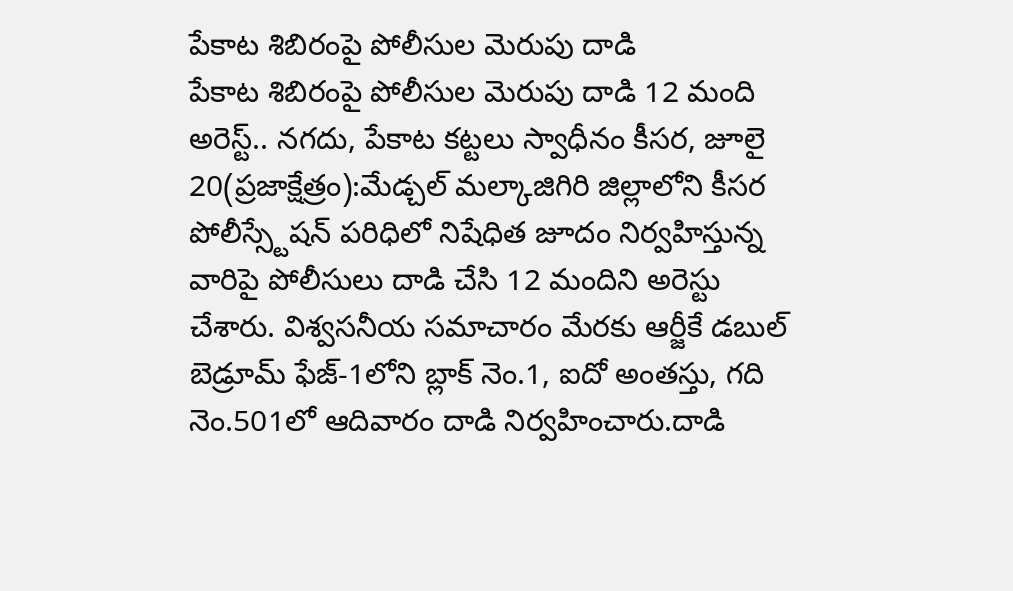పేకాట శిబిరంపై పోలీసుల మెరుపు దాడి
పేకాట శిబిరంపై పోలీసుల మెరుపు దాడి 12 మంది అరెస్ట్.. నగదు, పేకాట కట్టలు స్వాధీనం కీసర, జూలై 20(ప్రజాక్షేత్రం):మేడ్చల్ మల్కాజిగిరి జిల్లాలోని కీసర పోలీస్స్టేషన్ పరిధిలో నిషేధిత జూదం నిర్వహిస్తున్న వారిపై పోలీసులు దాడి చేసి 12 మందిని అరెస్టు చేశారు. విశ్వసనీయ సమాచారం మేరకు ఆర్జీకే డబుల్ బెడ్రూమ్ ఫేజ్-1లోని బ్లాక్ నెం.1, ఐదో అంతస్తు, గది నెం.501లో ఆదివారం దాడి నిర్వహించారు.దాడి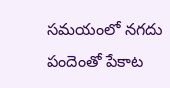సమయంలో నగదు పందెంతో పేకాట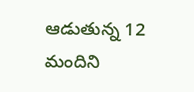ఆడుతున్న 12 మందిని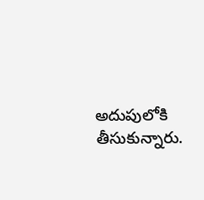అదుపులోకి తీసుకున్నారు.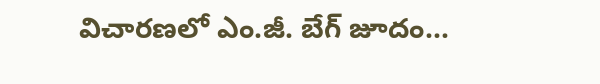విచారణలో ఎం.జీ. బేగ్ జూదం...